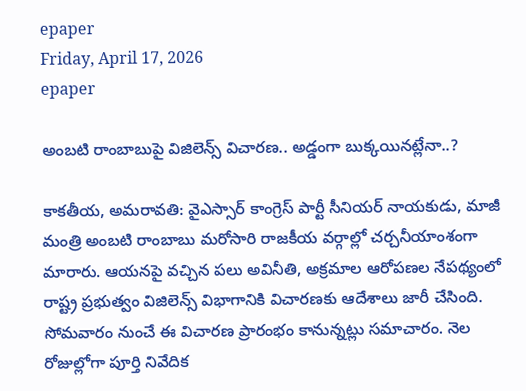epaper
Friday, April 17, 2026
epaper

అంబటి రాంబాబుపై విజిలెన్స్ విచారణ.. అడ్డంగా బుక్కయినట్లేనా..?

కాకతీయ, అమరావతి: వైఎస్సార్ కాంగ్రెస్ పార్టీ సీనియర్ నాయకుడు, మాజీ మంత్రి అంబటి రాంబాబు మరోసారి రాజకీయ వర్గాల్లో చర్చనీయాంశంగా మారారు. ఆయనపై వచ్చిన పలు అవినీతి, అక్రమాల ఆరోపణల నేపథ్యంలో రాష్ట్ర ప్రభుత్వం విజిలెన్స్ విభాగానికి విచారణకు ఆదేశాలు జారీ చేసింది. సోమవారం నుంచే ఈ విచారణ ప్రారంభం కానున్నట్లు సమాచారం. నెల రోజుల్లోగా పూర్తి నివేదిక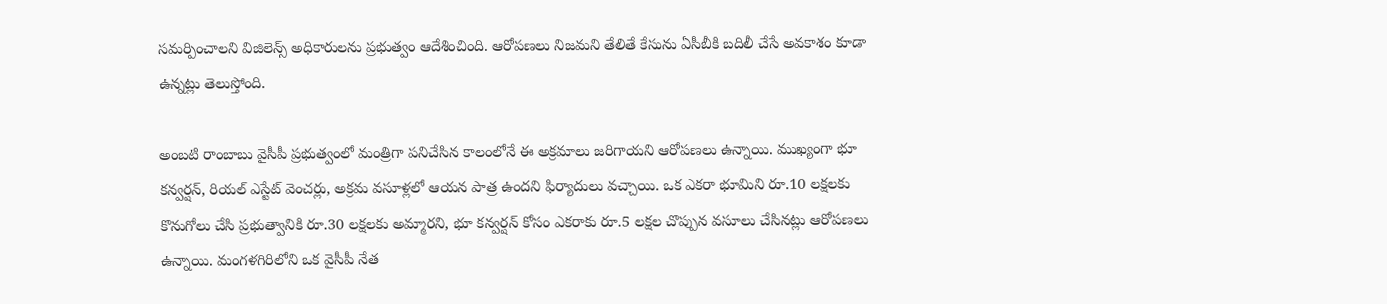సమర్పించాలని విజిలెన్స్ అధికారులను ప్రభుత్వం ఆదేశించింది. ఆరోపణలు నిజమని తేలితే కేసును ఏసీబీకి బదిలీ చేసే అవకాశం కూడా ఉన్నట్లు తెలుస్తోంది.

అంబటి రాంబాబు వైసీపీ ప్రభుత్వంలో మంత్రిగా పనిచేసిన కాలంలోనే ఈ అక్రమాలు జరిగాయని ఆరోపణలు ఉన్నాయి. ముఖ్యంగా భూ కన్వర్షన్, రియల్ ఎస్టేట్ వెంచర్లు, అక్రమ వసూళ్లలో ఆయన పాత్ర ఉందని ఫిర్యాదులు వచ్చాయి. ఒక ఎకరా భూమిని రూ.10 లక్షలకు కొనుగోలు చేసి ప్రభుత్వానికి రూ.30 లక్షలకు అమ్మారని, భూ కన్వర్షన్ కోసం ఎకరాకు రూ.5 లక్షల చొప్పున వసూలు చేసినట్లు ఆరోపణలు ఉన్నాయి. మంగళగిరిలోని ఒక వైసీపీ నేత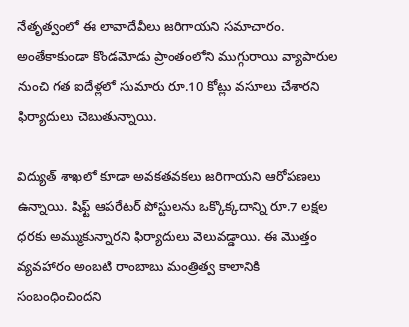నేతృత్వంలో ఈ లావాదేవీలు జరిగాయని సమాచారం. అంతేకాకుండా కొండమోడు ప్రాంతంలోని ముగ్గురాయి వ్యాపారుల నుంచి గత ఐదేళ్లలో సుమారు రూ.10 కోట్లు వసూలు చేశారని ఫిర్యాదులు చెబుతున్నాయి.

విద్యుత్ శాఖలో కూడా అవకతవకలు జరిగాయని ఆరోపణలు ఉన్నాయి. షిఫ్ట్ ఆపరేటర్ పోస్టులను ఒక్కొక్కదాన్ని రూ.7 లక్షల ధరకు అమ్ముకున్నారని ఫిర్యాదులు వెలువడ్డాయి. ఈ మొత్తం వ్యవహారం అంబటి రాంబాబు మంత్రిత్వ కాలానికి సంబంధించిందని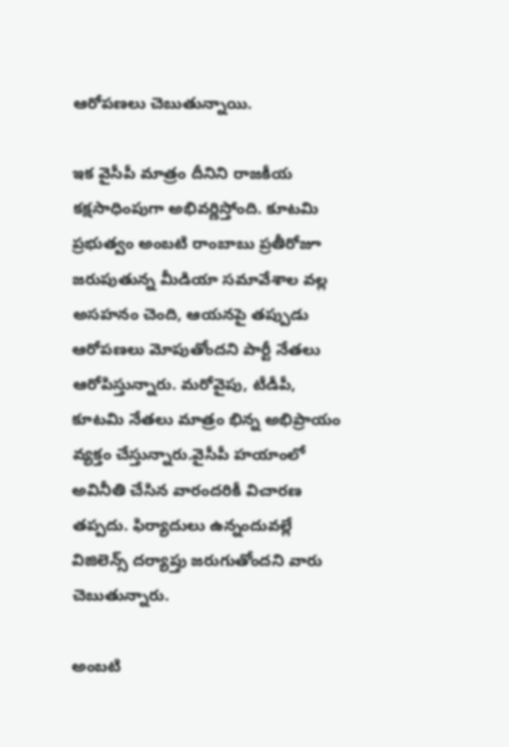ఆరోపణలు చెబుతున్నాయి.

ఇక వైసీపీ మాత్రం దీనిని రాజకీయ కక్షసాధింపుగా అభివర్ణిస్తోంది. కూటమి ప్రభుత్వం అంబటి రాంబాబు ప్రతీరోజూ జరుపుతున్న మీడియా సమావేశాల వల్ల అసహనం చెంది, ఆయనపై తప్పుడు ఆరోపణలు మోపుతోందని పార్టీ నేతలు ఆరోపిస్తున్నారు. మరోవైపు, టీడీపీ, కూటమి నేతలు మాత్రం భిన్న అభిప్రాయం వ్యక్తం చేస్తున్నారు.వైసీపీ హయాంలో అవినీతి చేసిన వారందరికీ విచారణ తప్పదు. ఫిర్యాదులు ఉన్నందువల్లే విజిలెన్స్ దర్యాప్తు జరుగుతోందని వారు చెబుతున్నారు.

అంబటి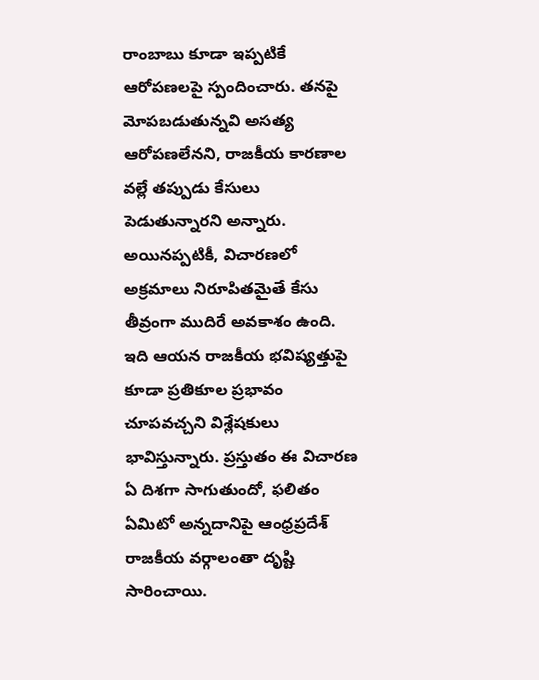రాంబాబు కూడా ఇప్పటికే ఆరోపణలపై స్పందించారు. తనపై మోపబడుతున్నవి అసత్య ఆరోపణలేనని, రాజకీయ కారణాల వల్లే తప్పుడు కేసులు పెడుతున్నారని అన్నారు. అయినప్పటికీ, విచారణలో అక్రమాలు నిరూపితమైతే కేసు తీవ్రంగా ముదిరే అవకాశం ఉంది. ఇది ఆయన రాజకీయ భవిష్యత్తుపై కూడా ప్రతికూల ప్రభావం చూపవచ్చని విశ్లేషకులు భావిస్తున్నారు. ప్రస్తుతం ఈ విచారణ ఏ దిశగా సాగుతుందో, ఫలితం ఏమిటో అన్నదానిపై ఆంధ్రప్రదేశ్ రాజకీయ వర్గాలంతా దృష్టి సారించాయి.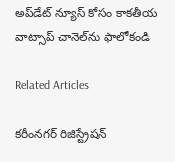అప్‌డేట్ న్యూస్ కోసం కాక‌తీయ వాట్సాప్ చానెల్‌ను ఫాలోకండి

Related Articles

కరీంనగర్ రిజిస్ట్రేష‌న్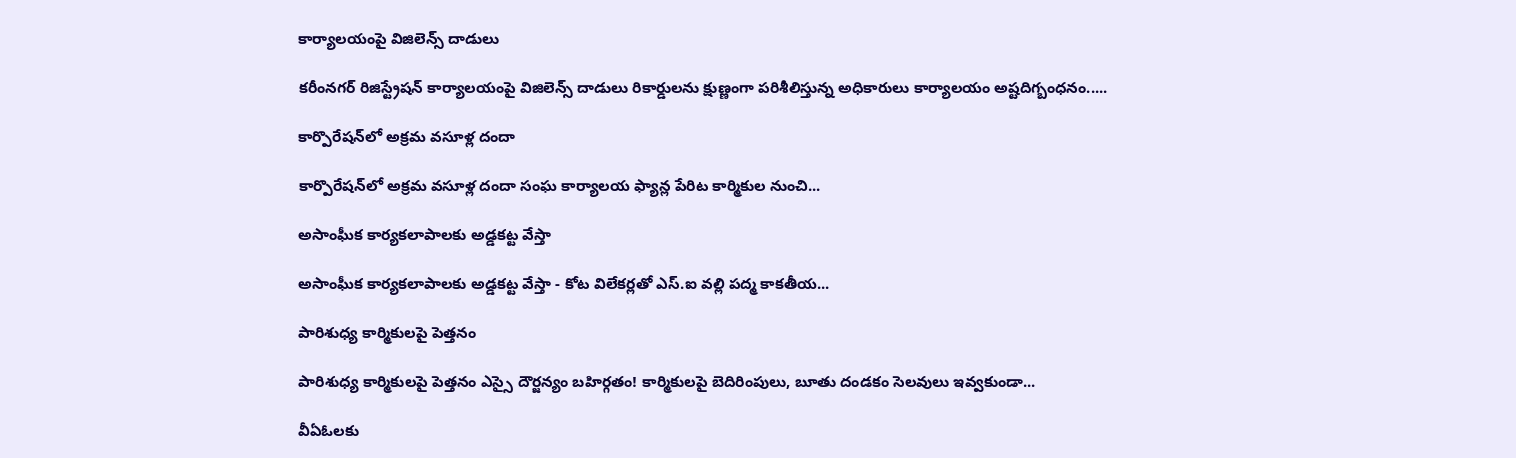కార్యాల‌యంపై విజిలెన్స్‌ దాడులు

కరీంనగర్ రిజిస్ట్రేష‌న్ కార్యాల‌యంపై విజిలెన్స్‌ దాడులు రికార్డుల‌ను క్షుణ్ణంగా ప‌రిశీలిస్తున్న అధికారులు కార్యాల‌యం అష్ట‌దిగ్బంధ‌నం.....

కార్పొరేషన్‌లో అక్రమ వసూళ్ల దందా

కార్పొరేషన్‌లో అక్రమ వసూళ్ల దందా సంఘ కార్యాలయ ఫ్యాన్ల పేరిట కార్మికుల నుంచి...

అసాంఘీక కార్యక‌లాపాల‌కు అడ్డ‌కట్ట‌ వేస్తా

అసాంఘీక కార్యక‌లాపాల‌కు అడ్డ‌కట్ట‌ వేస్తా - కోట విలేకర్లతో ఎస్‌.ఐ వల్లి పద్మ కాక‌తీయ...

పారిశుధ్య కార్మికులపై పెత్తనం

పారిశుధ్య కార్మికులపై పెత్తనం ఎస్సై దౌర్జన్యం బహిర్గతం! కార్మికులపై బెదిరింపులు, బూతు దండ‌కం సెలవులు ఇవ్వకుండా...

వీఏఓలకు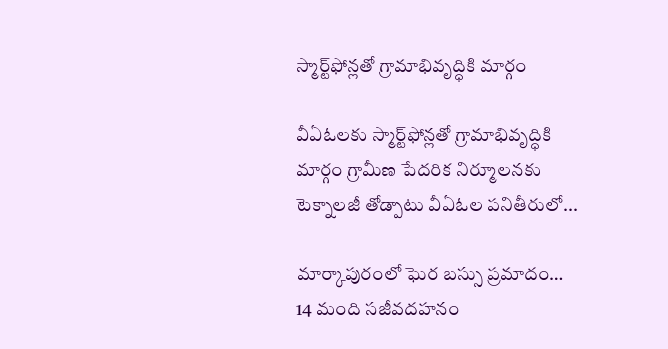స్మార్ట్‌ఫోన్లతో గ్రామాభివృద్ధికి మార్గం

వీఏఓలకు స్మార్ట్‌ఫోన్లతో గ్రామాభివృద్ధికి మార్గం గ్రామీణ పేదరిక నిర్మూలనకు టెక్నాలజీ తోడ్పాటు వీఏఓల పనితీరులో...

మార్కాపురంలో ఘెర‌ బస్సు ప్రమాదం… 14 మంది సజీవదహనం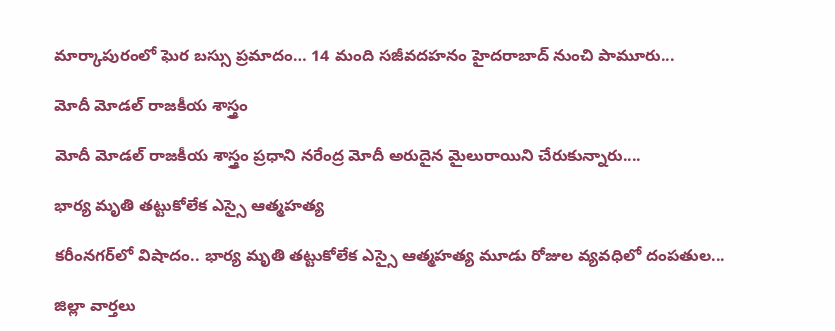మార్కాపురంలో ఘెర‌ బస్సు ప్రమాదం… 14 మంది సజీవదహనం హైదరాబాద్ నుంచి పామూరు...

మోదీ మోడల్ రాజకీయ శాస్త్రం

మోదీ మోడల్ రాజకీయ శాస్త్రం ప్రధాని నరేంద్ర మోదీ అరుదైన మైలురాయిని చేరుకున్నారు....

భార్య మృతి తట్టుకోలేక ఎస్సై ఆత్మహత్య

కరీంనగర్‌లో విషాదం.. భార్య మృతి తట్టుకోలేక ఎస్సై ఆత్మహత్య మూడు రోజుల వ్యవధిలో దంపతుల...

జిల్లా వార్త‌లు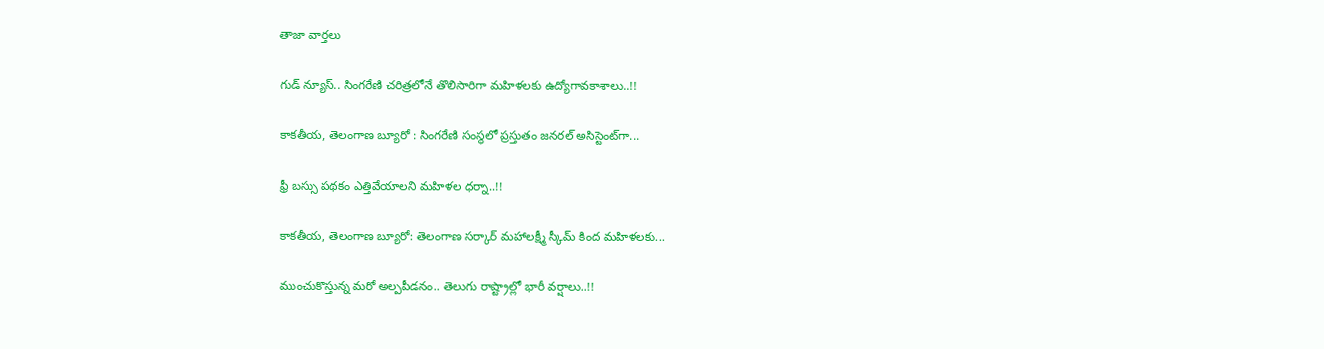తాజా వార్త‌లు

గుడ్ న్యూస్.. సింగరేణి చరిత్రలోనే తొలిసారిగా మ‌హిళ‌ల‌కు ఉద్యోగావ‌కాశాలు..!!

కాక‌తీయ‌, తెలంగాణ బ్యూరో : సింగరేణి సంస్థలో ప్రస్తుతం జనరల్ అసిస్టెంట్‌గా...

ఫ్రీ బస్సు పథకం ఎత్తివేయాలని మహిళల ధర్నా..!!

కాకతీయ, తెలంగాణ బ్యూరో: తెలంగాణ సర్కార్ మహాలక్ష్మీ స్కీమ్ కింద మహిళలకు...

ముంచుకొస్తున్న మరో అల్పపీడనం.. తెలుగు రాష్ట్రాల్లో భారీ వర్షాలు..!!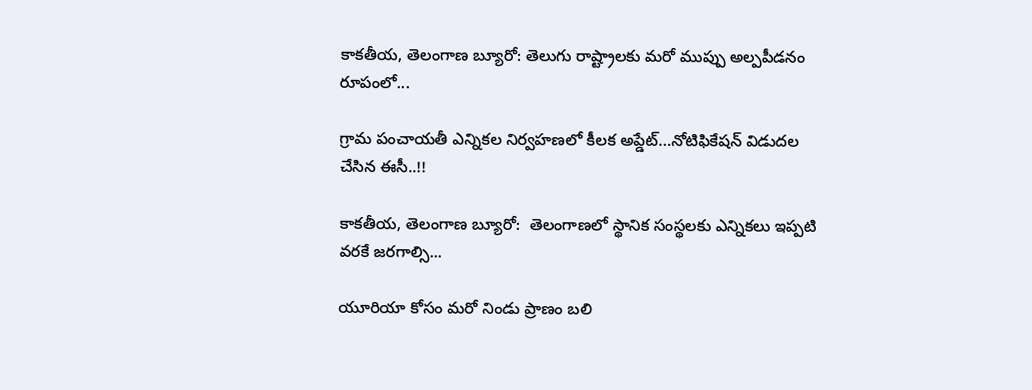కాకతీయ, తెలంగాణ బ్యూరో: తెలుగు రాష్ట్రాలకు మరో ముప్పు అల్పపీడనం రూపంలో...

గ్రామ పంచాయ‌తీ ఎన్నిక‌ల నిర్వ‌హ‌ణ‌లో కీల‌క అప్డేట్‌…నోటిఫికేషన్ విడుదల చేసిన ఈసీ..!!

కాకతీయ, తెలంగాణ బ్యూరో:  తెలంగాణలో స్థానిక సంస్థలకు ఎన్నికలు ఇప్పటి వరకే జరగాల్సి...

యూరియా కోసం మరో నిండు ప్రాణం బలి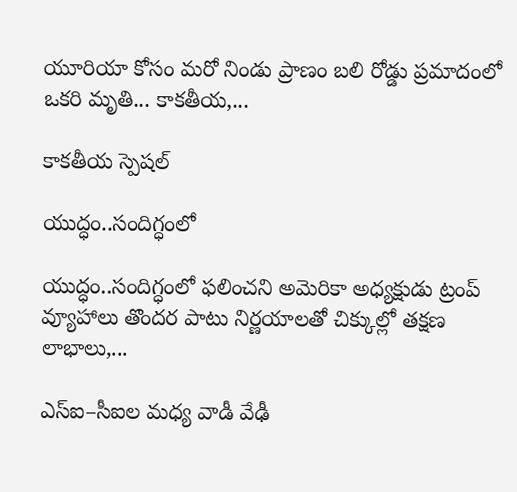యూరియా కోసం మరో నిండు ప్రాణం బలి రోడ్డు ప్రమాదంలో ఒకరి మృతి... కాకతీయ,...

కాక‌తీయ స్పెష‌ల్‌

యుద్ధం..సందిగ్ధంలో

యుద్ధం..సందిగ్ధంలో ఫ‌లించని అమెరికా అధ్య‌క్షుడు ట్రంప్ వ్యూహాలు తొంద‌ర పాటు నిర్ణ‌యాల‌తో చిక్కుల్లో తక్షణ లాభాలు,...

ఎస్ఐ–సీఐల మ‌ధ్య వాడీ వేఢీ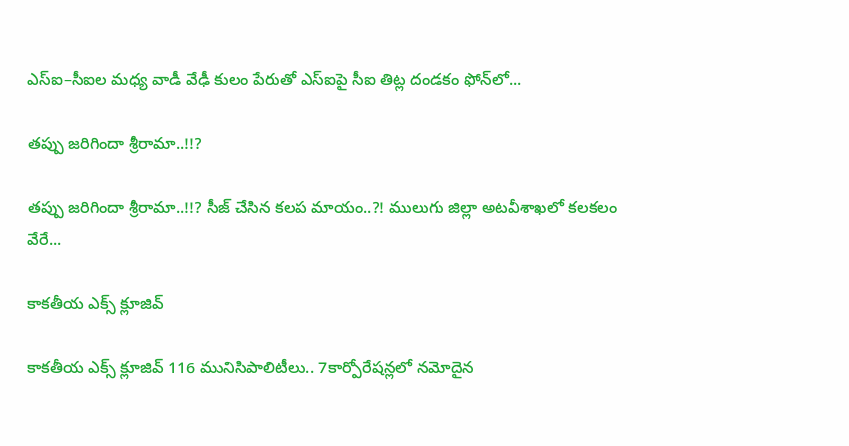ఎస్ఐ–సీఐల మ‌ధ్య వాడీ వేఢీ కులం పేరుతో ఎస్ఐపై సీఐ తిట్ల దండ‌కం ఫోన్‌లో...

త‌ప్పు జ‌రిగిందా శ్రీరామా..!!?

త‌ప్పు జ‌రిగిందా శ్రీరామా..!!? సీజ్ చేసిన క‌ల‌ప‌ మాయం..?! ములుగు జిల్లా అట‌వీశాఖ‌లో క‌ల‌క‌లం వేరే...

కాక‌తీయ ఎక్స్ క్లూజివ్

కాక‌తీయ ఎక్స్ క్లూజివ్ 116 మునిసిపాలిటీలు.. 7కార్పోరేష‌న్ల‌లో న‌మోదైన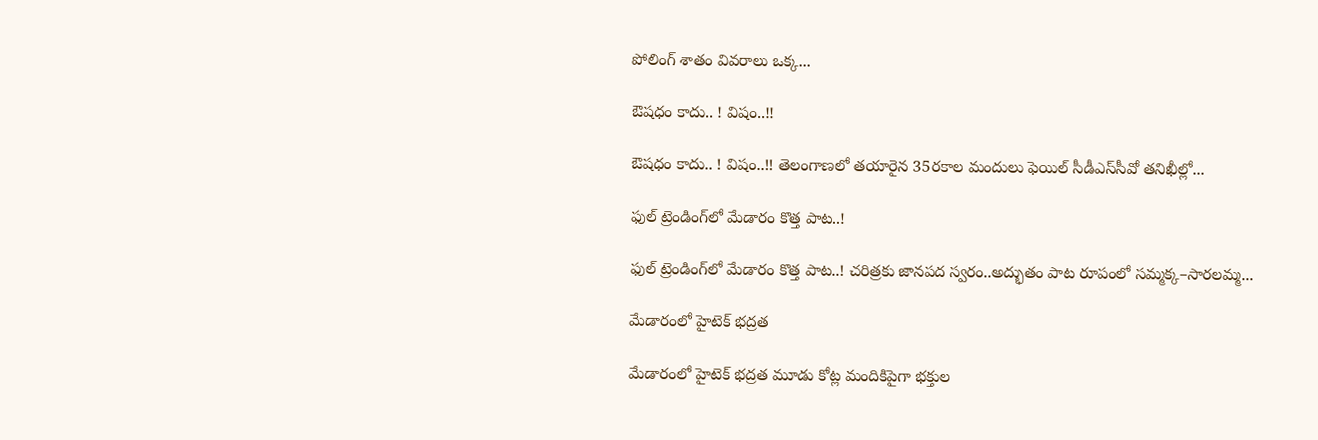పోలింగ్ శాతం వివ‌రాలు ఒక్క...

ఔష‌ధం కాదు.. ! విషం..!!

ఔష‌ధం కాదు.. ! విషం..!! తెలంగాణలో తయారైన 35ర‌కాల మందులు ఫెయిల్‌ సీడీఎస్‌సీవో తనిఖీల్లో...

ఫుల్ ట్రెండింగ్‌లో మేడారం కొత్త పాట..!

ఫుల్ ట్రెండింగ్‌లో మేడారం కొత్త పాట..! చరిత్రకు జానపద స్వరం..అద్భుతం పాట రూపంలో సమ్మక్క–సారలమ్మ...

మేడారంలో హైటెక్ భద్రత

మేడారంలో హైటెక్ భద్రత మూడు కోట్ల మందికిపైగా భక్తుల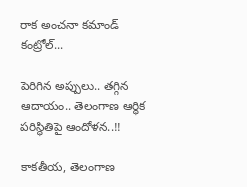రాక అంచనా కమాండ్ కంట్రోల్...

పెరిగిన అప్పులు.. తగ్గిన ఆదాయం.. తెలంగాణ ఆర్థిక పరిస్థితిపై ఆందోళన..!!

కాకతీయ, తెలంగాణ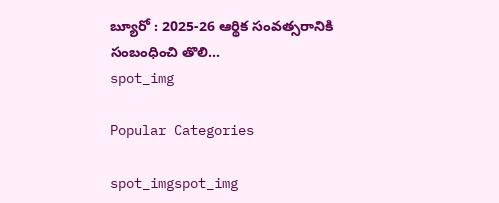బ్యూరో : 2025-26 ఆర్థిక సంవత్సరానికి సంబంధించి తొలి...
spot_img

Popular Categories

spot_imgspot_img